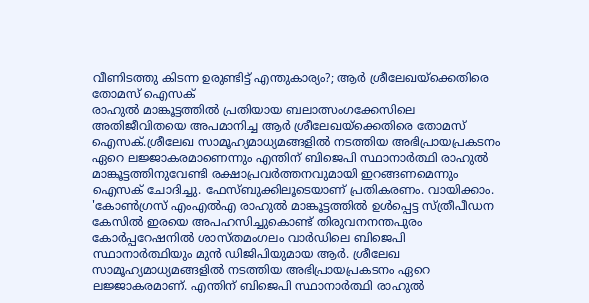വീണിടത്തു കിടന്ന ഉരുണ്ടിട്ട് എന്തുകാര്യം?; ആർ ശ്രീലേഖയ്ക്കെതിരെ തോമസ് ഐസക്
രാഹുൽ മാങ്കൂട്ടത്തിൽ പ്രതിയായ ബലാത്സംഗക്കേസിലെ അതിജീവിതയെ അപമാനിച്ച ആർ ശ്രീലേഖയ്ക്കെതിരെ തോമസ് ഐസക്.ശ്രീലേഖ സാമൂഹ്യമാധ്യമങ്ങളിൽ നടത്തിയ അഭിപ്രായപ്രകടനം ഏറെ ലജ്ജാകരമാണെന്നും എന്തിന് ബിജെപി സ്ഥാനാർത്ഥി രാഹുൽ മാങ്കൂട്ടത്തിനുവേണ്ടി രക്ഷാപ്രവർത്തനവുമായി ഇറങ്ങണമെന്നും ഐസക് ചോദിച്ചു. ഫേസ്ബുക്കിലൂടെയാണ് പ്രതികരണം. വായിക്കാം.
'കോൺഗ്രസ് എംഎൽഎ രാഹുൽ മാങ്കൂട്ടത്തിൽ ഉൾപ്പെട്ട സ്ത്രീപീഡന കേസിൽ ഇരയെ അപഹസിച്ചുകൊണ്ട് തിരുവനനന്തപുരം കോർപ്പറേഷനിൽ ശാസ്തമംഗലം വാർഡിലെ ബിജെപി സ്ഥാനാർത്ഥിയും മുൻ ഡിജിപിയുമായ ആർ. ശ്രീലേഖ സാമൂഹ്യമാധ്യമങ്ങളിൽ നടത്തിയ അഭിപ്രായപ്രകടനം ഏറെ ലജ്ജാകരമാണ്. എന്തിന് ബിജെപി സ്ഥാനാർത്ഥി രാഹുൽ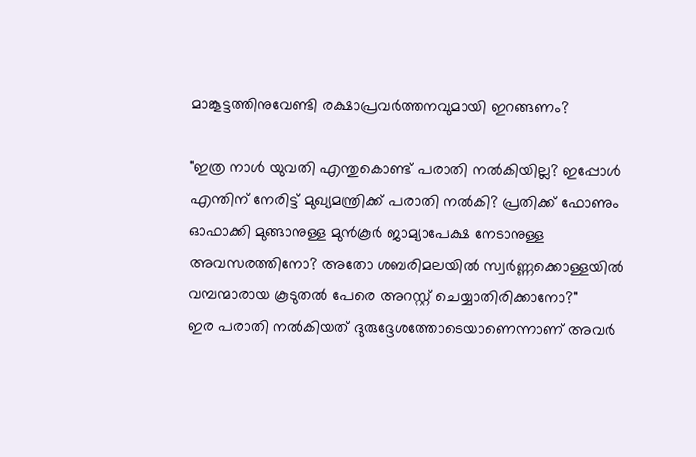മാങ്കൂട്ടത്തിനുവേണ്ടി രക്ഷാപ്രവർത്തനവുമായി ഇറങ്ങണം?

"ഇത്ര നാൾ യുവതി എന്തുകൊണ്ട് പരാതി നൽകിയില്ല? ഇപ്പോൾ എന്തിന് നേരിട്ട് മുഖ്യമന്ത്രിക്ക് പരാതി നൽകി? പ്രതിക്ക് ഫോണും ഓഫാക്കി മുങ്ങാനുള്ള മുൻകൂർ ജാമ്യാപേക്ഷ നേടാനുള്ള അവസരത്തിനോ? അതോ ശബരിമലയിൽ സ്വർണ്ണക്കൊള്ളയിൽ വമ്പന്മാരായ കൂടുതൽ പേരെ അറസ്റ്റ് ചെയ്യാതിരിക്കാനോ?"
ഇര പരാതി നൽകിയത് ദുരുദ്ദേശത്തോടെയാണെന്നാണ് അവർ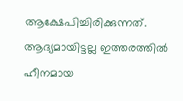ആക്ഷേപിച്ചിരിക്കുന്നത്. ആദ്യമായിട്ടല്ല ഇത്തരത്തിൽ ഹീനമായ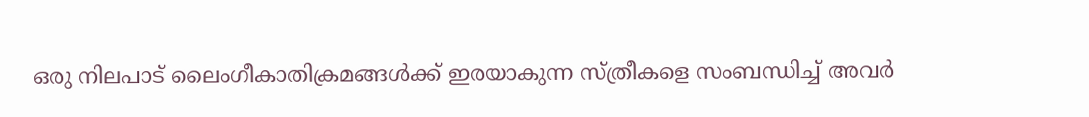ഒരു നിലപാട് ലൈംഗീകാതിക്രമങ്ങൾക്ക് ഇരയാകുന്ന സ്ത്രീകളെ സംബന്ധിച്ച് അവർ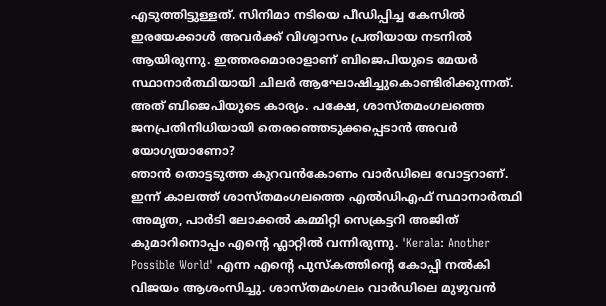എടുത്തിട്ടുള്ളത്. സിനിമാ നടിയെ പീഡിപ്പിച്ച കേസിൽ ഇരയേക്കാൾ അവർക്ക് വിശ്വാസം പ്രതിയായ നടനിൽ ആയിരുന്നു. ഇത്തരമൊരാളാണ് ബിജെപിയുടെ മേയർ സ്ഥാനാർത്ഥിയായി ചിലർ ആഘോഷിച്ചുകൊണ്ടിരിക്കുന്നത്. അത് ബിജെപിയുടെ കാര്യം. പക്ഷേ, ശാസ്തമംഗലത്തെ ജനപ്രതിനിധിയായി തെരഞ്ഞെടുക്കപ്പെടാൻ അവർ യോഗ്യയാണോ?
ഞാൻ തൊട്ടടുത്ത കുറവൻകോണം വാർഡിലെ വോട്ടറാണ്. ഇന്ന് കാലത്ത് ശാസ്തമംഗലത്തെ എൽഡിഎഫ് സ്ഥാനാർത്ഥി അമൃത, പാർടി ലോക്കൽ കമ്മിറ്റി സെക്രട്ടറി അജിത് കുമാറിനൊപ്പം എന്റെ ഫ്ലാറ്റിൽ വന്നിരുന്നു. 'Kerala: Another Possible World' എന്ന എന്റെ പുസ്കത്തിന്റെ കോപ്പി നൽകി വിജയം ആശംസിച്ചു. ശാസ്തമംഗലം വാർഡിലെ മുഴുവൻ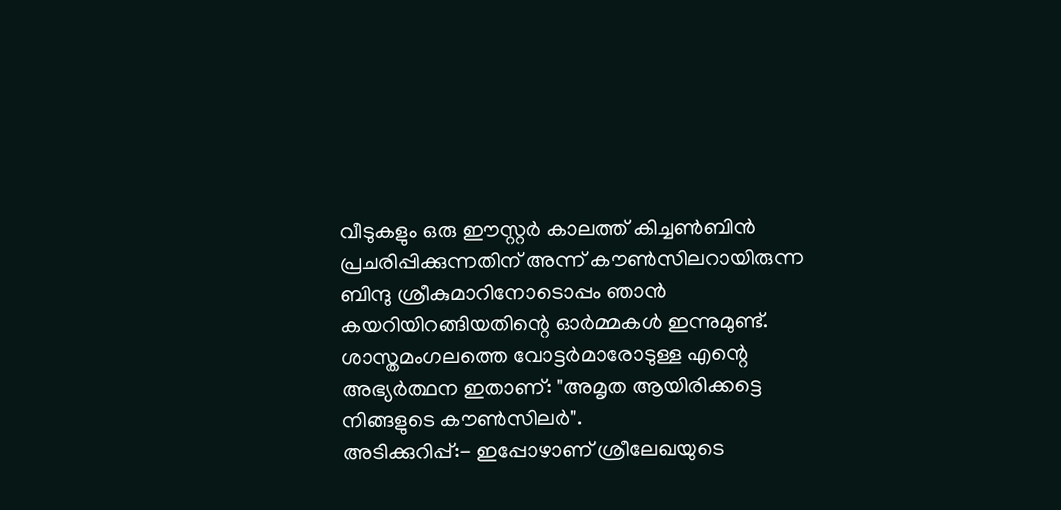വീടുകളും ഒരു ഈസ്റ്റർ കാലത്ത് കിച്ചൺബിൻ പ്രചരിപ്പിക്കുന്നതിന് അന്ന് കൗൺസിലറായിരുന്ന ബിന്ദു ശ്രീകുമാറിനോടൊപ്പം ഞാൻ കയറിയിറങ്ങിയതിന്റെ ഓർമ്മകൾ ഇന്നുമുണ്ട്. ശാസ്തമംഗലത്തെ വോട്ടർമാരോടുള്ള എന്റെ അഭ്യർത്ഥന ഇതാണ്: "അമൃത ആയിരിക്കട്ടെ നിങ്ങളുടെ കൗൺസിലർ".
അടിക്കുറിപ്പ്:- ഇപ്പോഴാണ് ശ്രീലേഖയുടെ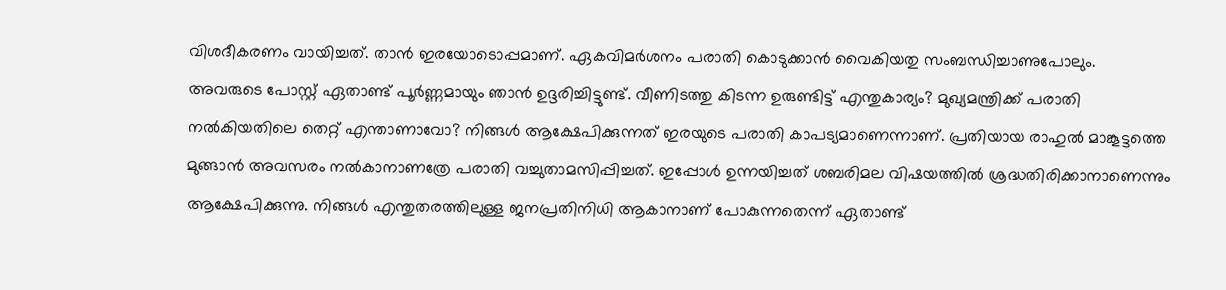വിശദീകരണം വായിച്ചത്. താൻ ഇരയോടൊപ്പമാണ്. ഏകവിമർശനം പരാതി കൊടുക്കാൻ വൈകിയതു സംബന്ധിച്ചാണുപോലും. അവരുടെ പോസ്റ്റ് ഏതാണ്ട് പൂർണ്ണമായും ഞാൻ ഉദ്ദരിച്ചിട്ടുണ്ട്. വീണിടത്തു കിടന്ന ഉരുണ്ടിട്ട് എന്തുകാര്യം? മുഖ്യമന്ത്രിക്ക് പരാതി നൽകിയതിലെ തെറ്റ് എന്താണാവോ? നിങ്ങൾ ആക്ഷേപിക്കുന്നത് ഇരയുടെ പരാതി കാപട്യമാണെന്നാണ്. പ്രതിയായ രാഹുൽ മാങ്കൂട്ടത്തെ മുങ്ങാൻ അവസരം നൽകാനാണത്രേ പരാതി വച്ചുതാമസിപ്പിച്ചത്. ഇപ്പോൾ ഉന്നയിച്ചത് ശബരിമല വിഷയത്തിൽ ശ്രദ്ധതിരിക്കാനാണെന്നും ആക്ഷേപിക്കുന്നു. നിങ്ങൾ എന്തുതരത്തിലുള്ള ജനപ്രതിനിധി ആകാനാണ് പോകുന്നതെന്ന് ഏതാണ്ട്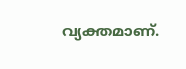വ്യക്തമാണ്.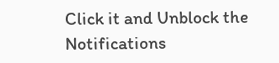Click it and Unblock the Notifications